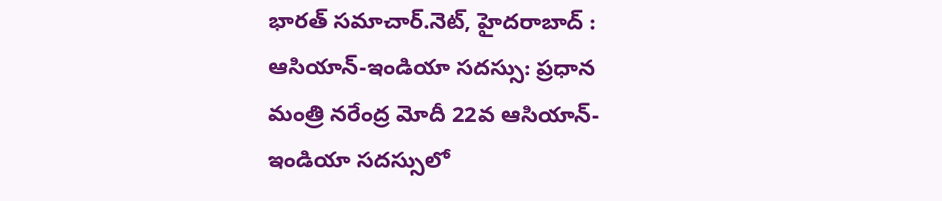భారత్ సమాచార్.నెట్, హైదరాబాద్ :
ఆసియాన్-ఇండియా సదస్సు: ప్రధాన మంత్రి నరేంద్ర మోదీ 22వ ఆసియాన్-ఇండియా సదస్సులో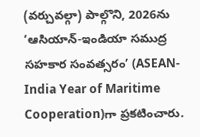(వర్చువల్గా) పాల్గొని, 2026ను ‘ఆసియాన్-ఇండియా సముద్ర సహకార సంవత్సరం’ (ASEAN-India Year of Maritime Cooperation)గా ప్రకటించారు.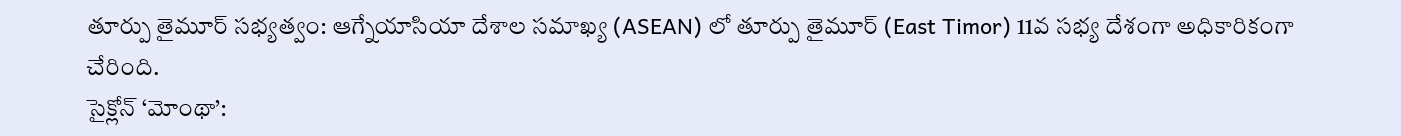తూర్పు తైమూర్ సభ్యత్వం: ఆగ్నేయాసియా దేశాల సమాఖ్య (ASEAN) లో తూర్పు తైమూర్ (East Timor) 11వ సభ్య దేశంగా అధికారికంగా చేరింది.
సైక్లోన్ ‘మోంథా’: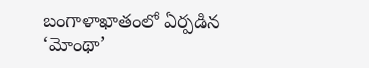బంగాళాఖాతంలో ఏర్పడిన ‘మోంథా’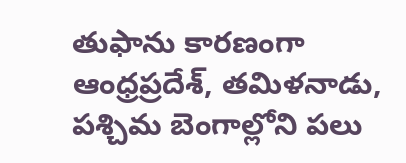తుఫాను కారణంగా ఆంధ్రప్రదేశ్, తమిళనాడు, పశ్చిమ బెంగాల్లోని పలు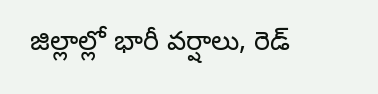జిల్లాల్లో భారీ వర్షాలు, రెడ్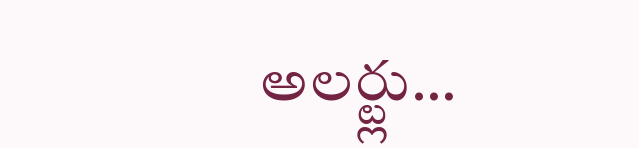అలర్ట్లు…